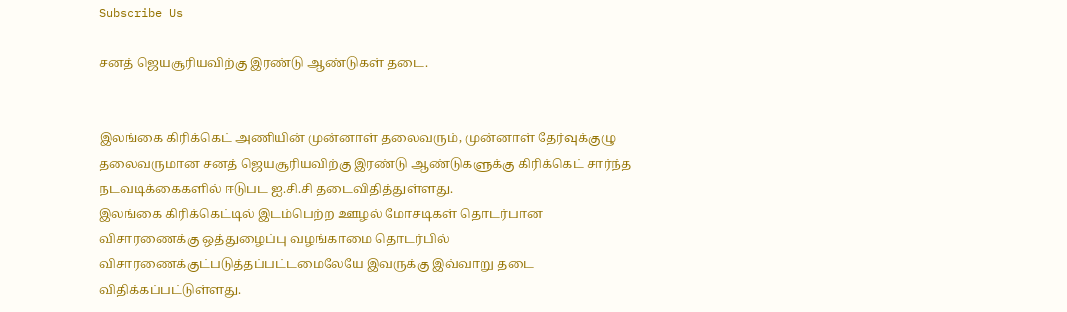Subscribe Us

சனத் ஜெயசூரியவிற்கு இரண்டு ஆண்டுகள் தடை.


இலங்கை கிரிக்கெட் அணியின் முன்னாள் தலைவரும், முன்னாள் தேர்வுக்குழு தலைவருமான சனத் ஜெயசூரியவிற்கு இரண்டு ஆண்டுகளுக்கு கிரிக்கெட் சார்ந்த நடவடிக்கைகளில் ஈடுபட ஐ.சி.சி தடைவிதித்துள்ளது.
இலங்கை கிரிக்கெட்டில் இடம்பெற்ற ஊழல் மோசடிகள் தொடர்பான விசாரணைக்கு ஒத்துழைப்பு வழங்காமை தொடர்பில் விசாரணைக்குட்படுத்தப்பட்டமைலேயே இவருக்கு இவ்வாறு தடை விதிக்கப்பட்டுள்ளது.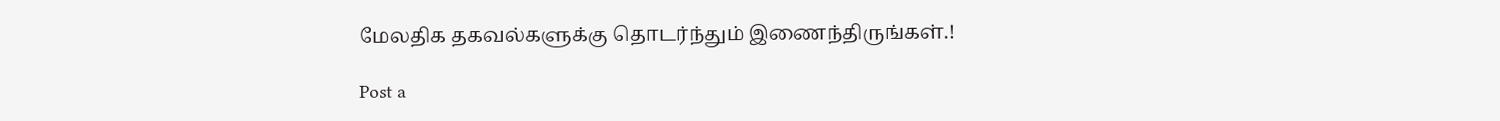மேலதிக தகவல்களுக்கு தொடர்ந்தும் இணைந்திருங்கள்.!

Post a